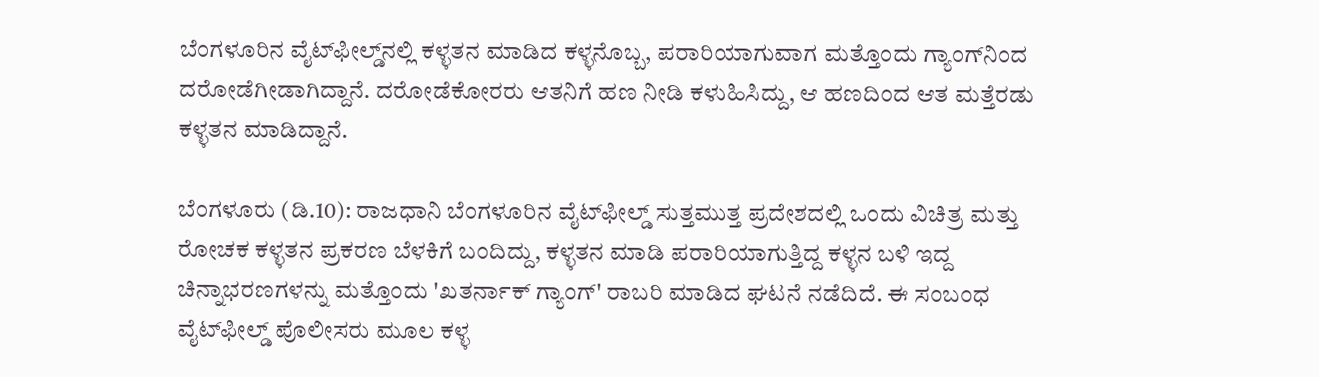ಬೆಂಗಳೂರಿನ ವೈಟ್‌ಫೀಲ್ಡ್‌ನಲ್ಲಿ ಕಳ್ಳತನ ಮಾಡಿದ ಕಳ್ಳನೊಬ್ಬ, ಪರಾರಿಯಾಗುವಾಗ ಮತ್ತೊಂದು ಗ್ಯಾಂಗ್‌ನಿಂದ ದರೋಡೆಗೀಡಾಗಿದ್ದಾನೆ. ದರೋಡೆಕೋರರು ಆತನಿಗೆ ಹಣ ನೀಡಿ ಕಳುಹಿಸಿದ್ದು, ಆ ಹಣದಿಂದ ಆತ ಮತ್ತೆರಡು ಕಳ್ಳತನ ಮಾಡಿದ್ದಾನೆ.

ಬೆಂಗಳೂರು (ಡಿ.10): ರಾಜಧಾನಿ ಬೆಂಗಳೂರಿನ ವೈಟ್‌ಫೀಲ್ಡ್ ಸುತ್ತಮುತ್ತ ಪ್ರದೇಶದಲ್ಲಿ ಒಂದು ವಿಚಿತ್ರ ಮತ್ತು ರೋಚಕ ಕಳ್ಳತನ ಪ್ರಕರಣ ಬೆಳಕಿಗೆ ಬಂದಿದ್ದು, ಕಳ್ಳತನ ಮಾಡಿ ಪರಾರಿಯಾಗುತ್ತಿದ್ದ ಕಳ್ಳನ ಬಳಿ ಇದ್ದ ಚಿನ್ನಾಭರಣಗಳನ್ನು ಮತ್ತೊಂದು 'ಖತರ್ನಾಕ್ ಗ್ಯಾಂಗ್' ರಾಬರಿ ಮಾಡಿದ ಘಟನೆ ನಡೆದಿದೆ. ಈ ಸಂಬಂಧ ವೈಟ್‌ಫೀಲ್ಡ್ ಪೊಲೀಸರು ಮೂಲ ಕಳ್ಳ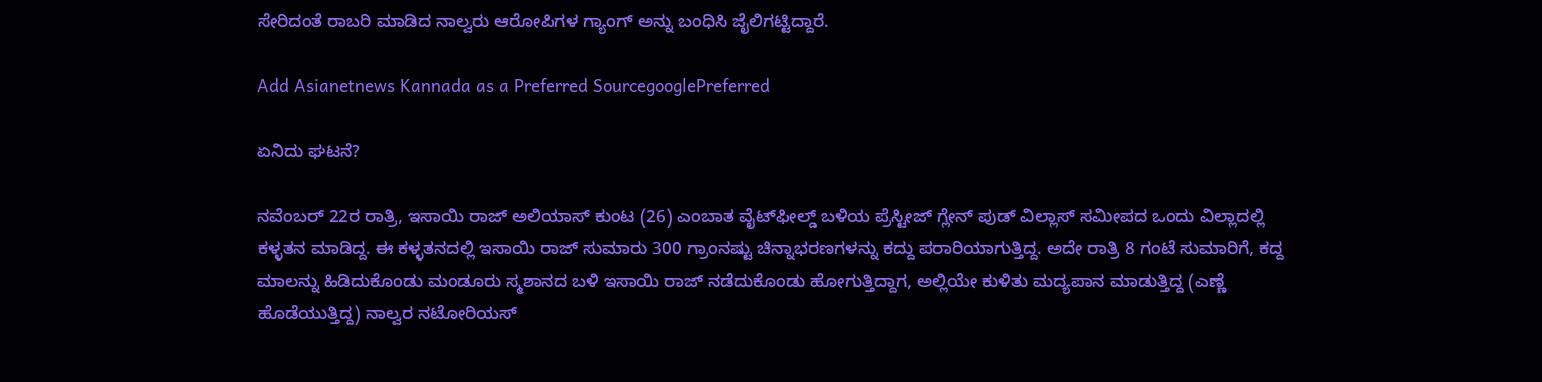ಸೇರಿದಂತೆ ರಾಬರಿ ಮಾಡಿದ ನಾಲ್ವರು ಆರೋಪಿಗಳ ಗ್ಯಾಂಗ್‌ ಅನ್ನು ಬಂಧಿಸಿ ಜೈಲಿಗಟ್ಟಿದ್ದಾರೆ.

Add Asianetnews Kannada as a Preferred SourcegooglePreferred

ಏನಿದು ಘಟನೆ?

ನವೆಂಬರ್ 22ರ ರಾತ್ರಿ, ಇಸಾಯಿ ರಾಜ್ ಅಲಿಯಾಸ್ ಕುಂಟ (26) ಎಂಬಾತ ವೈಟ್‌ಫೀಲ್ಡ್ ಬಳಿಯ ಪ್ರೆಸ್ಟೀಜ್ ಗ್ಲೇನ್ ಪುಡ್ ವಿಲ್ಲಾಸ್ ಸಮೀಪದ ಒಂದು ವಿಲ್ಲಾದಲ್ಲಿ ಕಳ್ಳತನ ಮಾಡಿದ್ದ. ಈ ಕಳ್ಳತನದಲ್ಲಿ ಇಸಾಯಿ ರಾಜ್ ಸುಮಾರು 300 ಗ್ರಾಂನಷ್ಟು ಚಿನ್ನಾಭರಣಗಳನ್ನು ಕದ್ದು ಪರಾರಿಯಾಗುತ್ತಿದ್ದ. ಅದೇ ರಾತ್ರಿ 8 ಗಂಟೆ ಸುಮಾರಿಗೆ, ಕದ್ದ ಮಾಲನ್ನು ಹಿಡಿದುಕೊಂಡು ಮಂಡೂರು ಸ್ಮಶಾನದ ಬಳಿ ಇಸಾಯಿ ರಾಜ್ ನಡೆದುಕೊಂಡು ಹೋಗುತ್ತಿದ್ದಾಗ, ಅಲ್ಲಿಯೇ ಕುಳಿತು ಮದ್ಯಪಾನ ಮಾಡುತ್ತಿದ್ದ (ಎಣ್ಣೆ ಹೊಡೆಯುತ್ತಿದ್ದ) ನಾಲ್ವರ ನಟೋರಿಯಸ್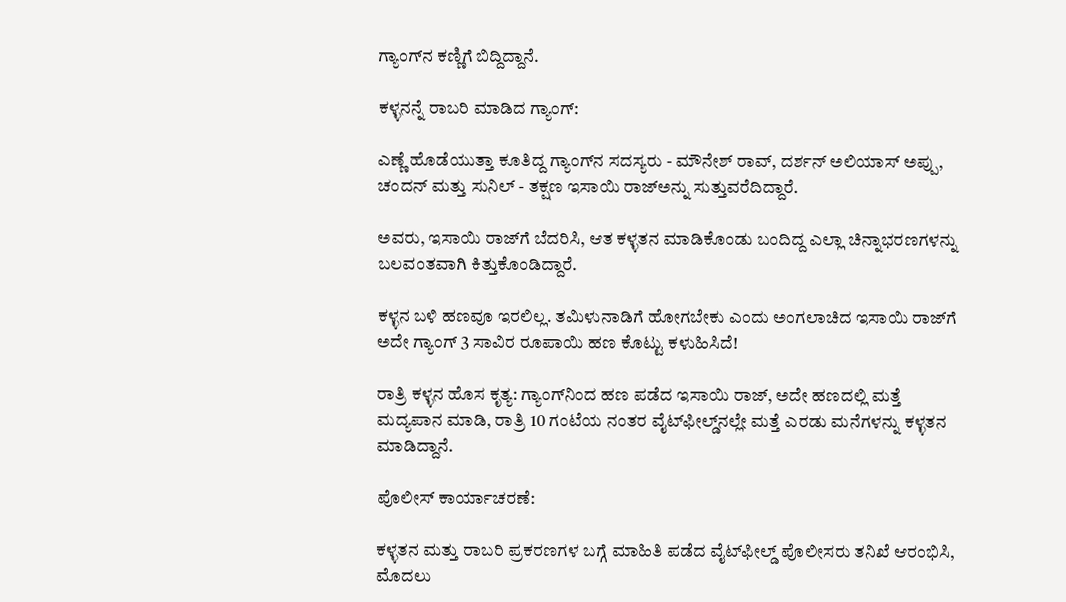ಗ್ಯಾಂಗ್‌ನ ಕಣ್ಣಿಗೆ ಬಿದ್ದಿದ್ದಾನೆ.

ಕಳ್ಳನನ್ನೆ ರಾಬರಿ ಮಾಡಿದ ಗ್ಯಾಂಗ್:

ಎಣ್ಣೆ ಹೊಡೆಯುತ್ತಾ ಕೂತಿದ್ದ ಗ್ಯಾಂಗ್‌ನ ಸದಸ್ಯರು - ಮೌನೇಶ್ ರಾವ್, ದರ್ಶನ್ ಅಲಿಯಾಸ್ ಅಪ್ಪು, ಚಂದನ್ ಮತ್ತು ಸುನಿಲ್ - ತಕ್ಷಣ ಇಸಾಯಿ ರಾಜ್‌ಅನ್ನು ಸುತ್ತುವರೆದಿದ್ದಾರೆ.

ಅವರು, ಇಸಾಯಿ ರಾಜ್‌ಗೆ ಬೆದರಿಸಿ, ಆತ ಕಳ್ಳತನ ಮಾಡಿಕೊಂಡು ಬಂದಿದ್ದ ಎಲ್ಲಾ ಚಿನ್ನಾಭರಣಗಳನ್ನು ಬಲವಂತವಾಗಿ ಕಿತ್ತುಕೊಂಡಿದ್ದಾರೆ.

ಕಳ್ಳನ ಬಳಿ ಹಣವೂ ಇರಲಿಲ್ಲ. ತಮಿಳುನಾಡಿಗೆ ಹೋಗಬೇಕು ಎಂದು ಅಂಗಲಾಚಿದ ಇಸಾಯಿ ರಾಜ್‌ಗೆ ಅದೇ ಗ್ಯಾಂಗ್‌ 3 ಸಾವಿರ ರೂಪಾಯಿ ಹಣ ಕೊಟ್ಟು ಕಳುಹಿಸಿದೆ!

ರಾತ್ರಿ ಕಳ್ಳನ ಹೊಸ ಕೃತ್ಯ: ಗ್ಯಾಂಗ್‌ನಿಂದ ಹಣ ಪಡೆದ ಇಸಾಯಿ ರಾಜ್, ಅದೇ ಹಣದಲ್ಲಿ ಮತ್ತೆ ಮದ್ಯಪಾನ ಮಾಡಿ, ರಾತ್ರಿ 10 ಗಂಟೆಯ ನಂತರ ವೈಟ್‌ಫೀಲ್ಡ್‌ನಲ್ಲೇ ಮತ್ತೆ ಎರಡು ಮನೆಗಳನ್ನು ಕಳ್ಳತನ ಮಾಡಿದ್ದಾನೆ.

ಪೊಲೀಸ್ ಕಾರ್ಯಾಚರಣೆ:

ಕಳ್ಳತನ ಮತ್ತು ರಾಬರಿ ಪ್ರಕರಣಗಳ ಬಗ್ಗೆ ಮಾಹಿತಿ ಪಡೆದ ವೈಟ್‌ಫೀಲ್ಡ್ ಪೊಲೀಸರು ತನಿಖೆ ಆರಂಭಿಸಿ, ಮೊದಲು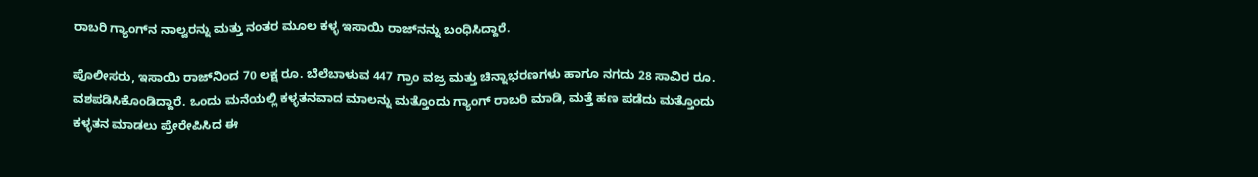ರಾಬರಿ ಗ್ಯಾಂಗ್‌ನ ನಾಲ್ವರನ್ನು ಮತ್ತು ನಂತರ ಮೂಲ ಕಳ್ಳ ಇಸಾಯಿ ರಾಜ್‌ನನ್ನು ಬಂಧಿಸಿದ್ದಾರೆ.

ಪೊಲೀಸರು, ಇಸಾಯಿ ರಾಜ್‌ನಿಂದ 70 ಲಕ್ಷ ರೂ. ಬೆಲೆಬಾಳುವ 447 ಗ್ರಾಂ ವಜ್ರ ಮತ್ತು ಚಿನ್ನಾಭರಣಗಳು ಹಾಗೂ ನಗದು 28 ಸಾವಿರ ರೂ. ವಶಪಡಿಸಿಕೊಂಡಿದ್ದಾರೆ. ಒಂದು ಮನೆಯಲ್ಲಿ ಕಳ್ಳತನವಾದ ಮಾಲನ್ನು ಮತ್ತೊಂದು ಗ್ಯಾಂಗ್ ರಾಬರಿ ಮಾಡಿ, ಮತ್ತೆ ಹಣ ಪಡೆದು ಮತ್ತೊಂದು ಕಳ್ಳತನ ಮಾಡಲು ಪ್ರೇರೇಪಿಸಿದ ಈ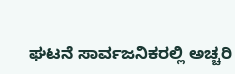ಘಟನೆ ಸಾರ್ವಜನಿಕರಲ್ಲಿ ಅಚ್ಚರಿ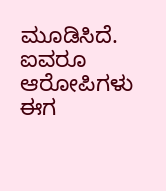ಮೂಡಿಸಿದೆ. ಐವರೂ ಆರೋಪಿಗಳು ಈಗ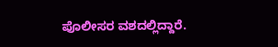ಪೊಲೀಸರ ವಶದಲ್ಲಿದ್ದಾರೆ.